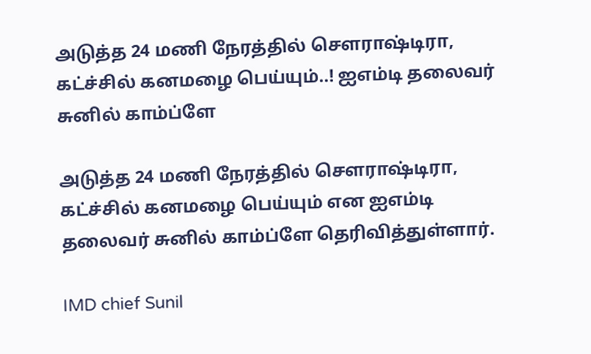அடுத்த 24 மணி நேரத்தில் சௌராஷ்டிரா, கட்ச்சில் கனமழை பெய்யும்..! ஐஎம்டி தலைவர் சுனில் காம்ப்ளே

அடுத்த 24 மணி நேரத்தில் சௌராஷ்டிரா, கட்ச்சில் கனமழை பெய்யும் என ஐஎம்டி தலைவர் சுனில் காம்ப்ளே தெரிவித்துள்ளார்.

IMD chief Sunil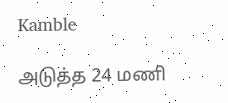Kamble

அடுத்த 24 மணி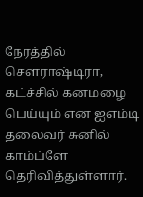நேரத்தில் சௌராஷ்டிரா, கட்ச்சில் கனமழை பெய்யும் என ஐஎம்டி தலைவர் சுனில் காம்ப்ளே தெரிவித்துள்ளார்.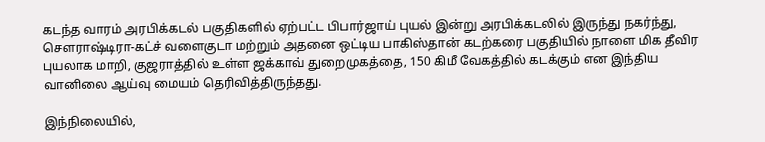கடந்த வாரம் அரபிக்கடல் பகுதிகளில் ஏற்பட்ட பிபார்ஜாய் புயல் இன்று அரபிக்கடலில் இருந்து நகர்ந்து, சௌராஷ்டிரா-கட்ச் வளைகுடா மற்றும் அதனை ஒட்டிய பாகிஸ்தான் கடற்கரை பகுதியில் நாளை மிக தீவிர புயலாக மாறி, குஜராத்தில் உள்ள ஜக்காவ் துறைமுகத்தை, 150 கிமீ வேகத்தில் கடக்கும் என இந்திய வானிலை ஆய்வு மையம் தெரிவித்திருந்தது.

இந்நிலையில்,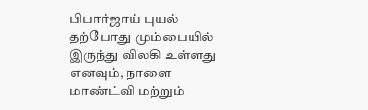பிபார்ஜாய் புயல் தற்போது மும்பையில் இருந்து விலகி உள்ளது எனவும், நாளை மாண்ட்வி மற்றும்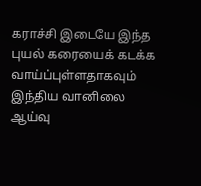கராச்சி இடையே இந்த புயல் கரையைக் கடக்க வாய்ப்புள்ளதாகவும் இந்திய வானிலை ஆய்வு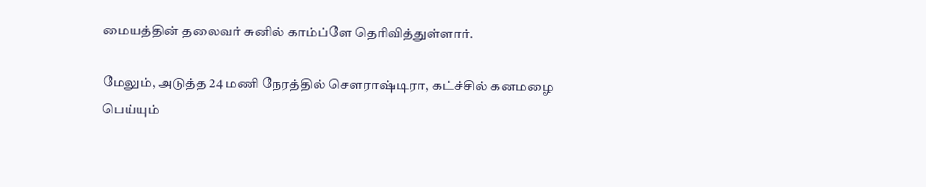மையத்தின் தலைவர் சுனில் காம்ப்ளே தெரிவித்துள்ளார்.

மேலும், அடுத்த 24 மணி நேரத்தில் சௌராஷ்டிரா, கட்ச்சில் கனமழை பெய்யும்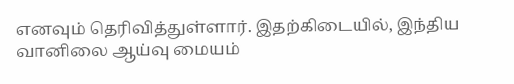எனவும் தெரிவித்துள்ளார். இதற்கிடையில், இந்திய வானிலை ஆய்வு மையம்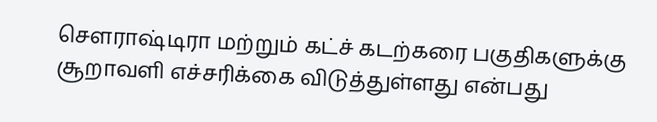சௌராஷ்டிரா மற்றும் கட்ச் கடற்கரை பகுதிகளுக்கு சூறாவளி எச்சரிக்கை விடுத்துள்ளது என்பது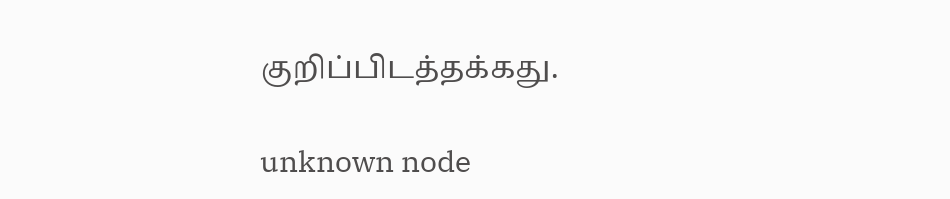குறிப்பிடத்தக்கது.

unknown node